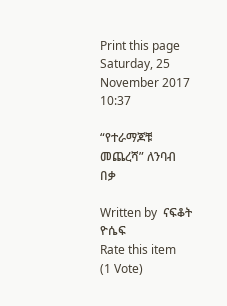Print this page
Saturday, 25 November 2017 10:37

“የተራማጆቹ መጨረሻ” ለንባብ በቃ

Written by  ናፍቆት ዮሴፍ
Rate this item
(1 Vote)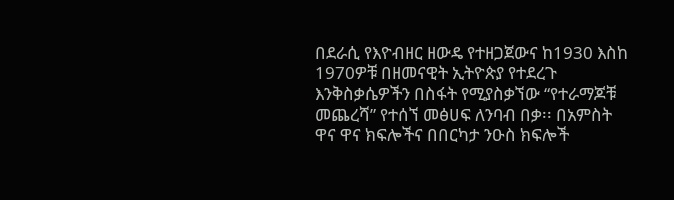በደራሲ የእዮብዘር ዘውዴ የተዘጋጀውና ከ1930 እስከ 1970ዎቹ በዘመናዊት ኢትዮጵያ የተደረጉ እንቅስቃሴዎችን በስፋት የሚያስቃኘው “የተራማጆቹ መጨረሻ” የተሰኘ መፅሀፍ ለንባብ በቃ፡፡ በአምስት ዋና ዋና ክፍሎችና በበርካታ ንዑስ ክፍሎች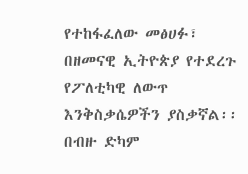የተከፋፈለው መፅሀፉ፣ በዘመናዊ ኢትዮጵያ የተደረጉ የፖለቲካዊ ለውጥ እንቅስቃሴዎችን ያስቃኛል፡፡ በብዙ ድካም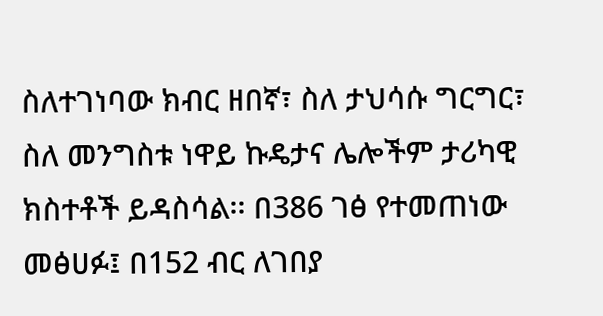ስለተገነባው ክብር ዘበኛ፣ ስለ ታህሳሱ ግርግር፣ ስለ መንግስቱ ነዋይ ኩዴታና ሌሎችም ታሪካዊ ክስተቶች ይዳስሳል፡፡ በ386 ገፅ የተመጠነው መፅሀፉ፤ በ152 ብር ለገበያ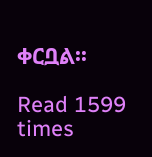ቀርቧል፡፡

Read 1599 times